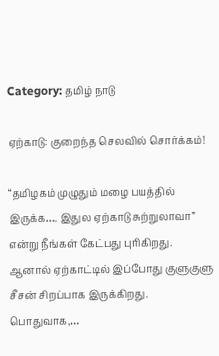Category: தமிழ் நாடு

ஏற்காடு: குறைந்த செலவில் சொர்க்கம்!

“தமிழகம் முழுதும் மழை பயத்தில் இருக்க…. இதுல ஏற்காடு சுற்றுலாவா” என்று நீங்கள் கேட்பது புரிகிறது. ஆனால் ஏற்காட்டில் இப்போது குளுகுளு சீசன் சிறப்பாக இருக்கிறது. பொதுவாக,…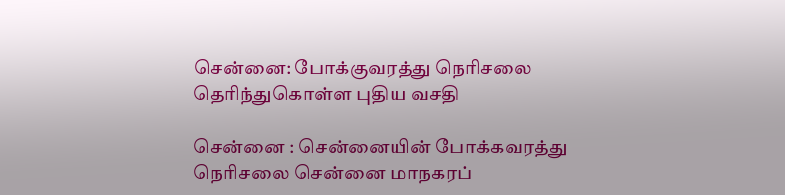சென்னை: போக்குவரத்து நெரிசலை தெரிந்துகொள்ள புதிய வசதி

சென்னை : சென்னையின் போக்கவரத்து நெரிசலை சென்னை மாநகரப்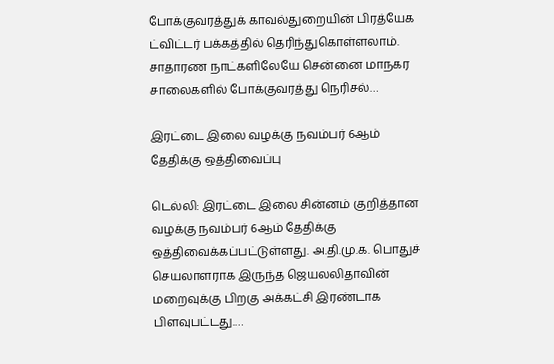போக்குவரத்துக் காவல்துறையின் பிரத்யேக ட்விட்டர் பக்கத்தில் தெரிந்துகொள்ளலாம். சாதாரண நாட்களிலேயே சென்னை மாநகர சாலைகளில் போக்குவரத்து நெரிசல்…

இரட்டை இலை வழக்கு நவம்பர் 6ஆம் தேதிக்கு ஒத்திவைப்பு

டெல்லி: இரட்டை இலை சின்னம் குறித்தான வழக்கு நவம்பர் 6ஆம் தேதிக்கு ஒத்திவைக்கப்பட்டுள்ளது. அ.தி.மு.க. பொதுச் செயலாளராக இருந்த ஜெயலலிதாவின் மறைவுக்கு பிறகு அக்கட்சி இரண்டாக பிளவுபட்டது.…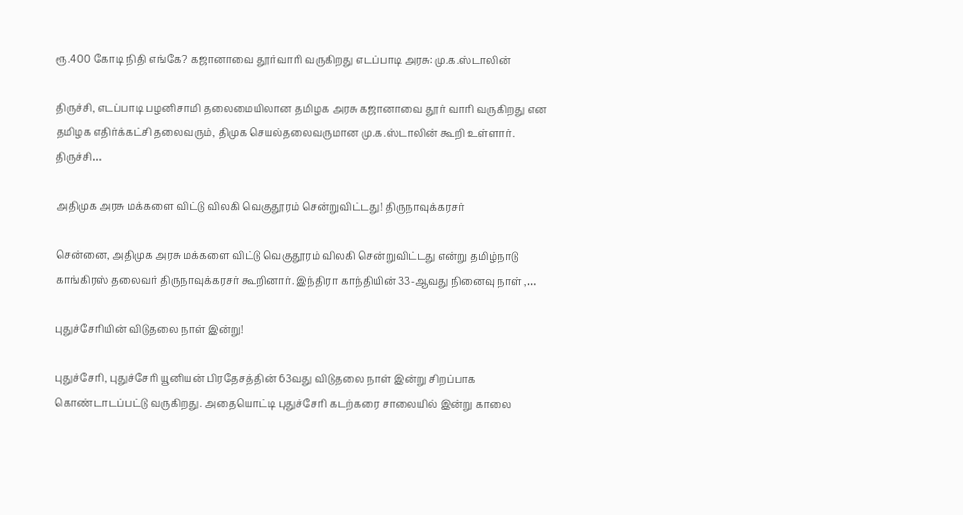ரூ.400 கோடி நிதி எங்கே? கஜானாவை தூர்வாரி வருகிறது எடப்பாடி அரசு: மு.க.ஸ்டாலின்

திருச்சி, எடப்பாடி பழனிசாமி தலைமையிலான தமிழக அரசு கஜானாவை தூர் வாரி வருகிறது என தமிழக எதிர்க்கட்சி தலைவரும், திமுக செயல்தலைவருமான மு.க.ஸ்டாலின் கூறி உள்ளார். திருச்சி…

அதிமுக அரசு மக்களை விட்டு விலகி வெகுதூரம் சென்றுவிட்டது! திருநாவுக்கரசர்

சென்னை, அதிமுக அரசு மக்களை விட்டு வெகுதூரம் விலகி சென்றுவிட்டது என்று தமிழ்நாடு காங்கிரஸ் தலைவர் திருநாவுக்கரசர் கூறினார். இந்திரா காந்தியின் 33-ஆவது நினைவு நாள் ,…

புதுச்சேரியின் விடுதலை நாள் இன்று!

புதுச்சேரி, புதுச்சேரி யூனியன் பிரதேசத்தின் 63வது விடுதலை நாள் இன்று சிறப்பாக கொண்டாடப்பட்டு வருகிறது. அதையொட்டி புதுச்சேரி கடற்கரை சாலையில் இன்று காலை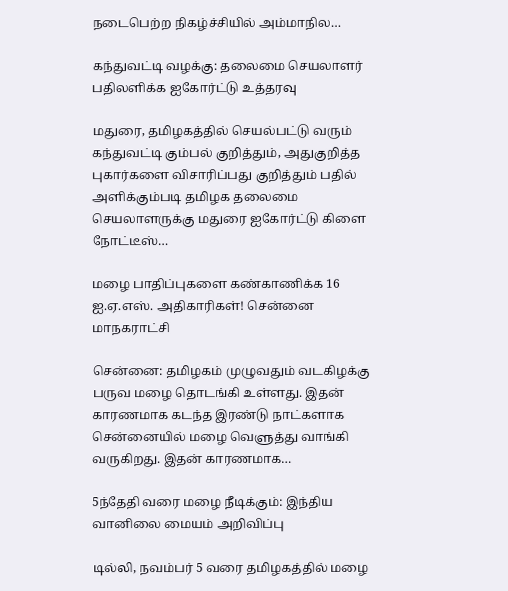நடைபெற்‌‌ற நிகழ்ச்சியில் அம்மாநில…

கந்துவட்டி வழக்கு: தலைமை செயலாளர் பதிலளிக்க ஐகோர்ட்டு உத்தரவு

மதுரை, தமிழகத்தில் செயல்பட்டு வரும் கந்துவட்டி கும்பல் குறித்தும், அதுகுறித்த புகார்களை விசாரிப்பது குறித்தும் பதில் அளிக்கும்படி தமிழக தலைமை செயலாளருக்கு மதுரை ஐகோர்ட்டு கிளை நோட்டீஸ்…

மழை பாதிப்புகளை கண்காணிக்க 16 ஐ.ஏ.எஸ். அதிகாரிகள்! சென்னை மாநகராட்சி

சென்னை: தமிழகம் முழுவதும் வடகிழக்கு பருவ மழை தொடங்கி உள்ளது. இதன் காரணமாக கடந்த இரண்டு நாட்களாக சென்னையில் மழை வெளுத்து வாங்கி வருகிறது. இதன் காரணமாக…

5ந்தேதி வரை மழை நீடிக்கும்: இந்திய வானிலை மையம் அறிவிப்பு

டில்லி, நவம்பர் 5 வரை தமிழகத்தில் மழை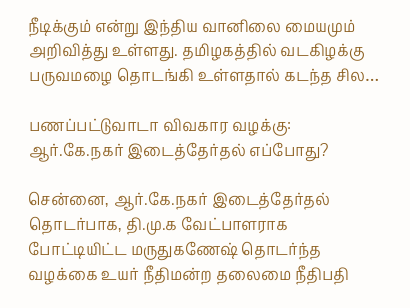நீடிக்கும் என்று இந்திய வானிலை மையமும் அறிவித்து உள்ளது. தமிழகத்தில் வடகிழக்கு பருவமழை தொடங்கி உள்ளதால் கடந்த சில…

பணப்பட்டுவாடா விவகார வழக்கு: ஆர்.கே.நகர் இடைத்தேர்தல் எப்போது?

சென்னை, ஆர்.கே.நகர் இடைத்தேர்தல் தொடர்பாக, தி.மு.க வேட்பாளராக போட்டியிட்ட மருதுகணேஷ் தொடர்ந்த வழக்கை உயர் நீதிமன்ற தலைமை நீதிபதி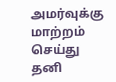அமர்வுக்கு மாற்றம் செய்து தனி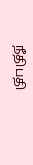நீதிபதி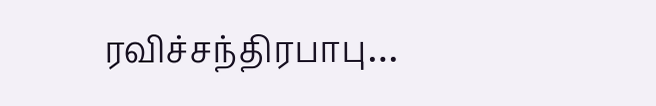ரவிச்சந்திரபாபு…